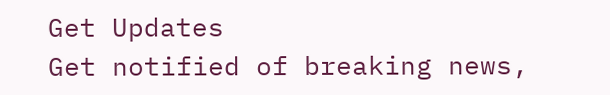Get Updates
Get notified of breaking news,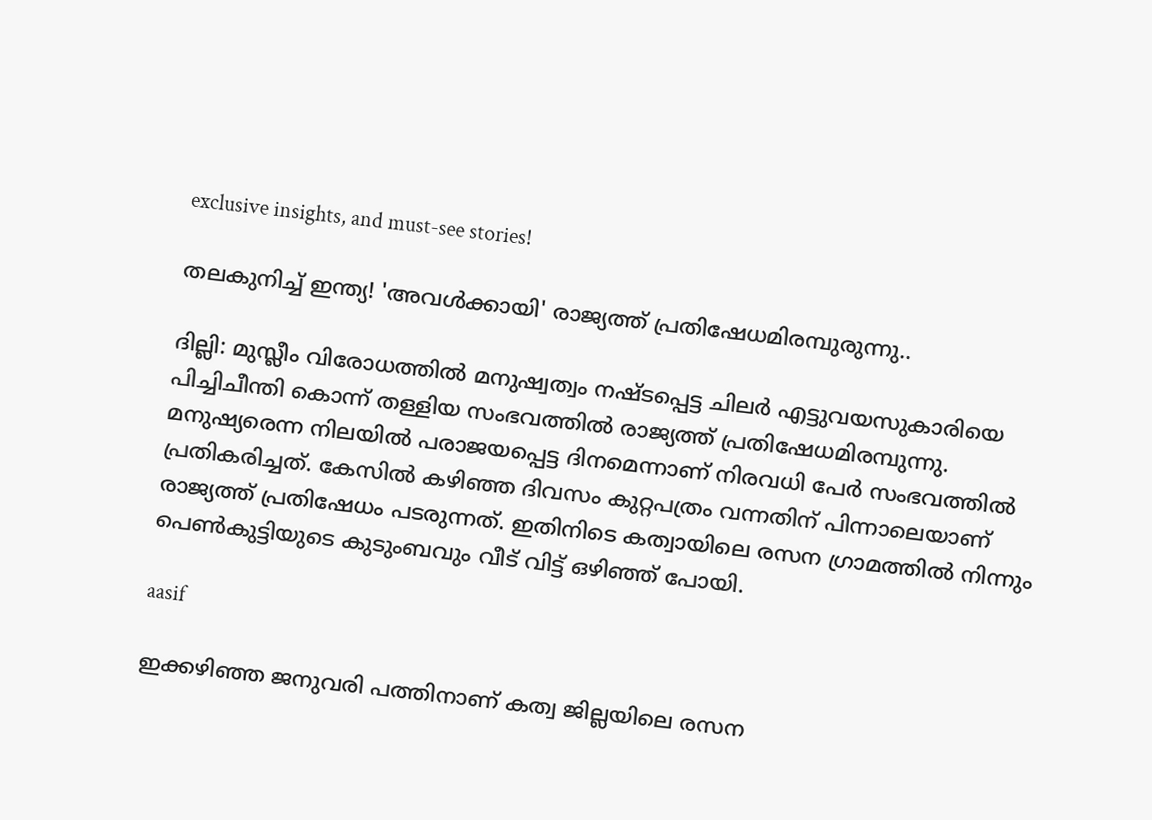exclusive insights, and must-see stories!

തലകുനിച്ച് ഇന്ത്യ! 'അവള്‍ക്കായി' രാജ്യത്ത് പ്രതിഷേധമിരമ്പുരുന്നു..

ദില്ലി: മുസ്ലീം വിരോധത്തില്‍ മനുഷ്വത്വം നഷ്ടപ്പെട്ട ചിലര്‍ എട്ടുവയസുകാരിയെ പിച്ചിചീന്തി കൊന്ന് തള്ളിയ സംഭവത്തില്‍ രാജ്യത്ത് പ്രതിഷേധമിരമ്പുന്നു. മനുഷ്യരെന്ന നിലയില്‍ പരാജയപ്പെട്ട ദിനമെന്നാണ് നിരവധി പേര്‍ സംഭവത്തില്‍ പ്രതികരിച്ചത്. കേസില്‍ കഴിഞ്ഞ ദിവസം കുറ്റപത്രം വന്നതിന് പിന്നാലെയാണ് രാജ്യത്ത് പ്രതിഷേധം പടരുന്നത്. ഇതിനിടെ കത്വായിലെ രസന ഗ്രാമത്തില്‍ നിന്നും പെണ്‍കുട്ടിയുടെ കുടുംബവും വീട് വിട്ട് ഒഴിഞ്ഞ് പോയി.

aasif

ഇക്കഴിഞ്ഞ ജനുവരി പത്തിനാണ് കത്വ ജില്ലയിലെ രസന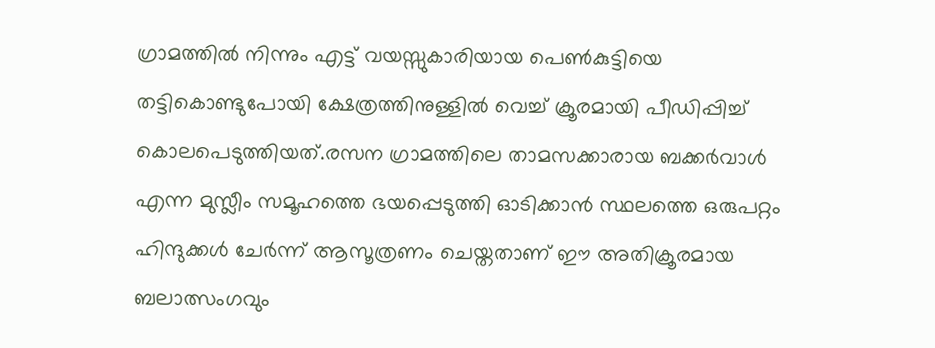ഗ്രാമത്തില്‍ നിന്നും എട്ട് വയസ്സുകാരിയായ പെണ്‍കുട്ടിയെ തട്ടികൊണ്ടുപോയി ക്ഷേത്രത്തിനുള്ളില്‍ വെച്ച് ക്രൂരമായി പീഡിപ്പിച്ച് കൊലപെടുത്തിയത്.രസന ഗ്രാമത്തിലെ താമസക്കാരായ ബക്കര്‍വാള്‍ എന്ന മുസ്ലീം സമൂഹത്തെ ഭയപ്പെടുത്തി ഓടിക്കാന്‍ സ്ഥലത്തെ ഒരുപറ്റം ഹിന്ദുക്കള്‍ ചേര്‍ന്ന് ആസൂത്രണം ചെയ്തതാണ് ഈ അതിക്രൂരമായ ബലാത്സംഗവും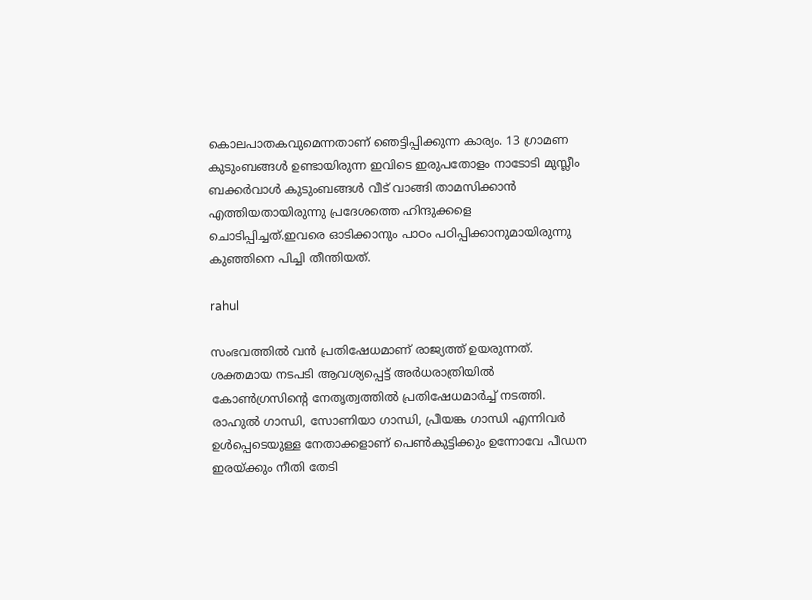കൊലപാതകവുമെന്നതാണ് ഞെട്ടിപ്പിക്കുന്ന കാര്യം. 13 ഗ്രാമണ കുടുംബങ്ങള്‍ ഉണ്ടായിരുന്ന ഇവിടെ ഇരുപതോളം നാടോടി മുസ്ലീം ബക്കര്‍വാള്‍ കുടുംബങ്ങള്‍ വീട് വാങ്ങി താമസിക്കാന്‍ എത്തിയതായിരുന്നു പ്രദേശത്തെ ഹിന്ദുക്കളെ ചൊടിപ്പിച്ചത്.ഇവരെ ഓടിക്കാനും പാഠം പഠിപ്പിക്കാനുമായിരുന്നു കുഞ്ഞിനെ പിച്ചി തീന്തിയത്.

rahul

സംഭവത്തില്‍ വന്‍ പ്രതിഷേധമാണ് രാജ്യത്ത് ഉയരുന്നത്. ശക്തമായ നടപടി ആവശ്യപ്പെട്ട് അര്‍ധരാത്രിയില്‍ കോണ്‍ഗ്രസിന്‍റെ നേതൃത്വത്തില്‍ പ്രതിഷേധമാര്‍ച്ച് നടത്തി. രാഹുല്‍ ഗാന്ധി, സോണിയാ ഗാന്ധി, പ്രീയങ്ക ഗാന്ധി എന്നിവര്‍ ഉള്‍പ്പെടെയുള്ള നേതാക്കളാണ് പെണ്‍കുട്ടിക്കും ഉന്നോവേ പീഡന ഇരയ്ക്കും നീതി തേടി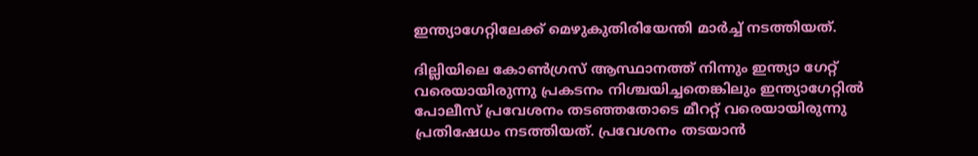ഇന്ത്യാഗേറ്റിലേക്ക് മെഴുകുതിരിയേന്തി മാര്‍ച്ച് നടത്തിയത്.

ദില്ലിയിലെ കോണ്‍ഗ്രസ് ആസ്ഥാനത്ത് നിന്നും ഇന്ത്യാ ഗേറ്റ് വരെയായിരുന്നു പ്രകടനം നിശ്ചയിച്ചതെങ്കിലും ഇന്ത്യാഗേറ്റില്‍ പോലീസ് പ്രവേശനം തടഞ്ഞതോടെ മീററ്റ് വരെയായിരുന്നു പ്രതിഷേധം നടത്തിയത്. പ്രവേശനം തടയാന്‍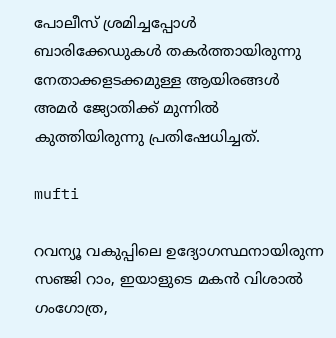പോലീസ് ശ്രമിച്ചപ്പോള്‍ ബാരിക്കേഡുകള്‍ തകര്‍ത്തായിരുന്നു നേതാക്കളടക്കമുള്ള ആയിരങ്ങള്‍ അമര്‍ ജ്യോതിക്ക് മുന്നില്‍ കുത്തിയിരുന്നു പ്രതിഷേധിച്ചത്.

mufti

റവന്യൂ വകുപ്പിലെ ഉദ്യോഗസ്ഥനായിരുന്ന സഞ്ജി റാം, ഇയാളുടെ മകന്‍ വിശാല്‍ ഗംഗോത്ര,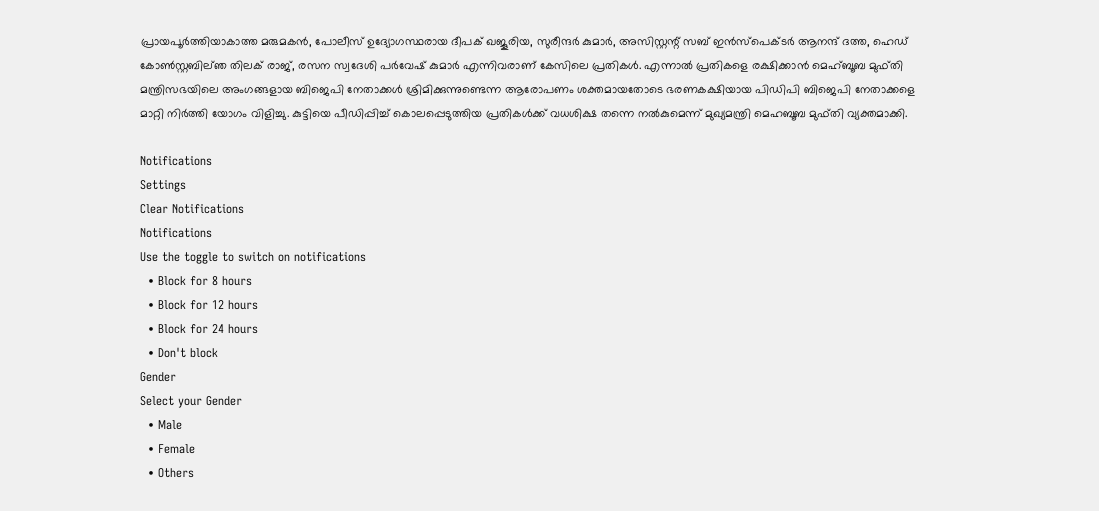പ്രായപൂര്‍ത്തിയാകാത്ത മരുമകന്‍, പോലീസ് ഉദ്യോഗസ്ഥരായ ദീപക് ഖജൂരിയ, സുരീന്ദര്‍ കുമാര്‍, അസിസ്റ്റന്റ് സബ് ഇന്‍സ്‌പെക്ടര്‍ ആനന്ദ് ദത്ത, ഹെഡ് കോണ്‍സ്റ്റബില്ഞ തിലക് രാജ്, രസന സ്വദേശി പര്‍വേഷ് കുമാര്‍ എന്നിവരാണ് കേസിലെ പ്രതികള്‍. എന്നാല്‍ പ്രതികളെ രക്ഷിക്കാന്‍ മെഹ്ബൂബ മുഫ്തി മന്ത്രിസഭയിലെ അംഗങ്ങളായ ബിജെപി നേതാക്കള്‍ ശ്രിമിക്കുന്നുണ്ടെന്ന ആരോപണം ശക്തമായതോടെ ഭരണകക്ഷിയായ പിഡിപി ബിജെപി നേതാക്കളെ മാറ്റി നിര്‍ത്തി യോഗം വിളിച്ചു. കുട്ടിയെ പീഡിപ്പിച്ച് കൊലപ്പെടുത്തിയ പ്രതികള്‍ക്ക് വധശിക്ഷ തന്നെ നല്‍കുമെന്ന് മുഖ്യമന്ത്രി മെഹബൂബ മുഫ്തി വ്യക്തമാക്കി.

Notifications
Settings
Clear Notifications
Notifications
Use the toggle to switch on notifications
  • Block for 8 hours
  • Block for 12 hours
  • Block for 24 hours
  • Don't block
Gender
Select your Gender
  • Male
  • Female
  • Others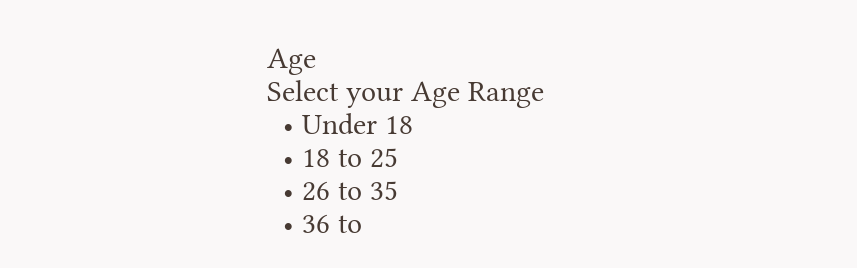Age
Select your Age Range
  • Under 18
  • 18 to 25
  • 26 to 35
  • 36 to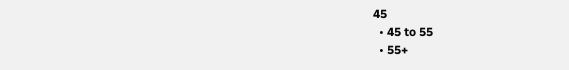45
  • 45 to 55
  • 55+